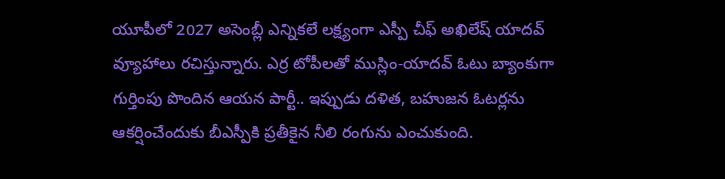యూపీలో 2027 అసెంబ్లీ ఎన్నికలే లక్ష్యంగా ఎస్పీ చీఫ్ అఖిలేష్ యాదవ్ వ్యూహాలు రచిస్తున్నారు. ఎర్ర టోపీలతో ముస్లిం-యాదవ్ ఓటు బ్యాంకుగా గుర్తింపు పొందిన ఆయన పార్టీ.. ఇప్పుడు దళిత, బహుజన ఓటర్లను ఆకర్షించేందుకు బీఎస్పీకి ప్రతీకైన నీలి రంగును ఎంచుకుంది.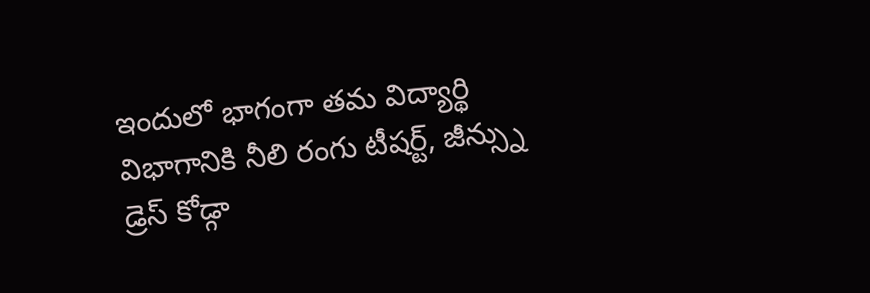ఇందులో భాగంగా తమ విద్యార్థి విభాగానికి నీలి రంగు టీషర్ట్, జీన్స్ను డ్రెస్ కోడ్గా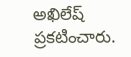అఖిలేష్ ప్రకటించారు.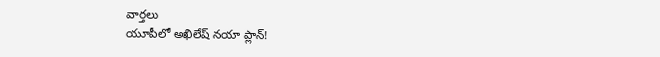వార్తలు
యూపీలో అఖిలేష్ నయా ప్లాన్!